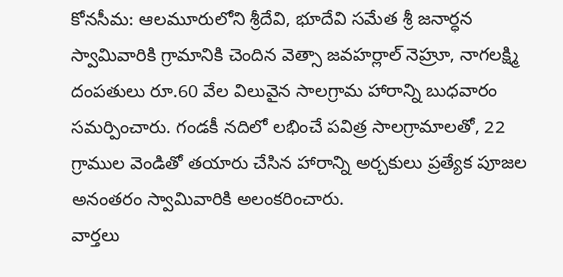కోనసీమ: ఆలమూరులోని శ్రీదేవి, భూదేవి సమేత శ్రీ జనార్ధన స్వామివారికి గ్రామానికి చెందిన వెత్సా జవహర్లాల్ నెహ్రూ, నాగలక్ష్మి దంపతులు రూ.60 వేల విలువైన సాలగ్రామ హారాన్ని బుధవారం సమర్పించారు. గండకీ నదిలో లభించే పవిత్ర సాలగ్రామాలతో, 22 గ్రాముల వెండితో తయారు చేసిన హారాన్ని అర్చకులు ప్రత్యేక పూజల అనంతరం స్వామివారికి అలంకరించారు.
వార్తలు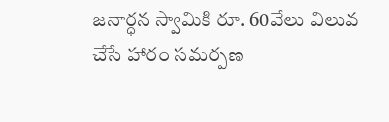జనార్ధన స్వామికి రూ. 60వేలు విలువ చేసే హారం సమర్పణ